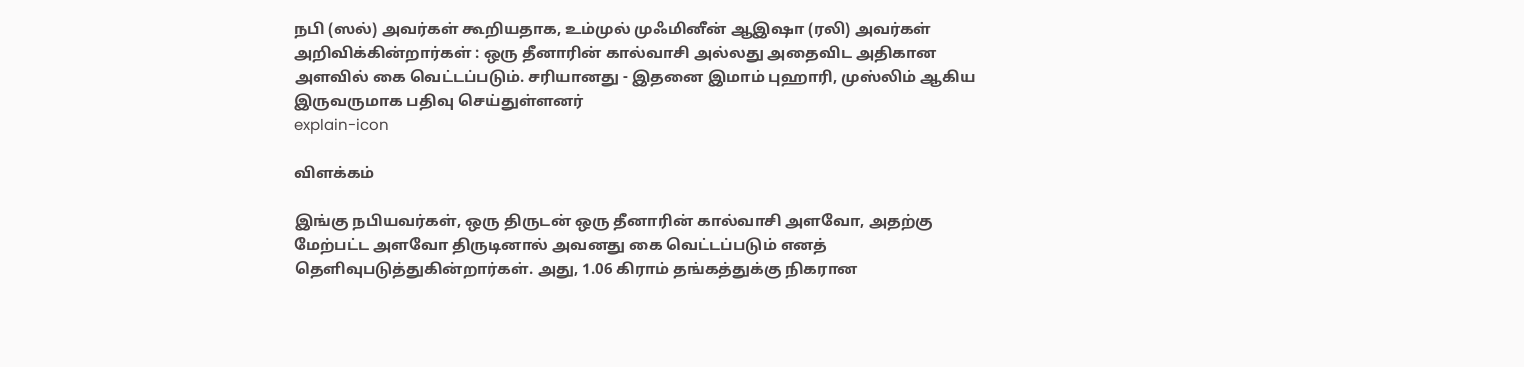நபி (ஸல்) அவர்கள் கூறியதாக, உம்முல் முஃமினீன் ஆஇஷா (ரலி) அவர்கள் அறிவிக்கின்றார்கள் : ஒரு தீனாரின் கால்வாசி அல்லது அதைவிட அதிகான அளவில் கை வெட்டப்படும். சரியானது - இதனை இமாம் புஹாரி, முஸ்லிம் ஆகிய இருவருமாக பதிவு செய்துள்ளனர்
explain-icon

விளக்கம்

இங்கு நபியவர்கள், ஒரு திருடன் ஒரு தீனாரின் கால்வாசி அளவோ, அதற்கு மேற்பட்ட அளவோ திருடினால் அவனது கை வெட்டப்படும் எனத் தெளிவுபடுத்துகின்றார்கள். அது, 1.06 கிராம் தங்கத்துக்கு நிகரான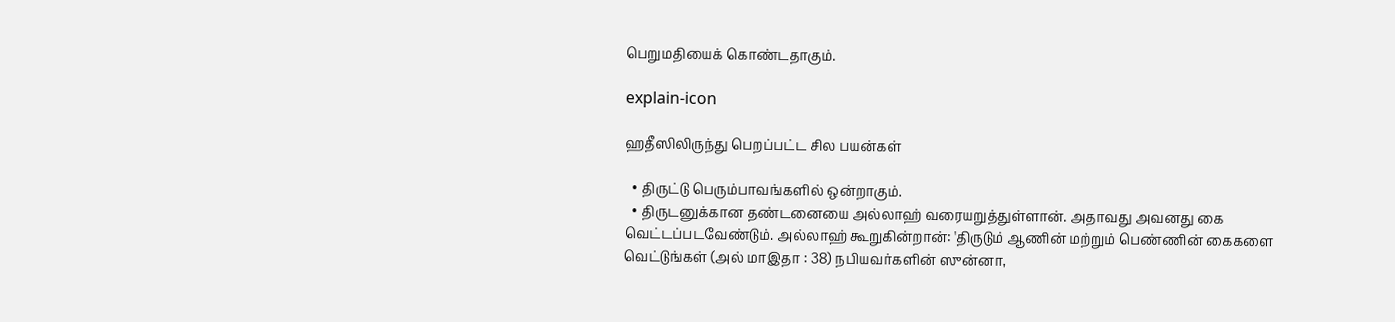பெறுமதியைக் கொண்டதாகும்.

explain-icon

ஹதீஸிலிருந்து பெறப்பட்ட சில பயன்கள்

  • திருட்டு பெரும்பாவங்களில் ஒன்றாகும்.
  • திருடனுக்கான தண்டனையை அல்லாஹ் வரையறுத்துள்ளான். அதாவது அவனது கை வெட்டப்படவேண்டும். அல்லாஹ் கூறுகின்றான்: 'திருடும் ஆணின் மற்றும் பெண்ணின் கைகளை வெட்டுங்கள் (அல் மாஇதா : 38) நபியவர்களின் ஸுன்னா,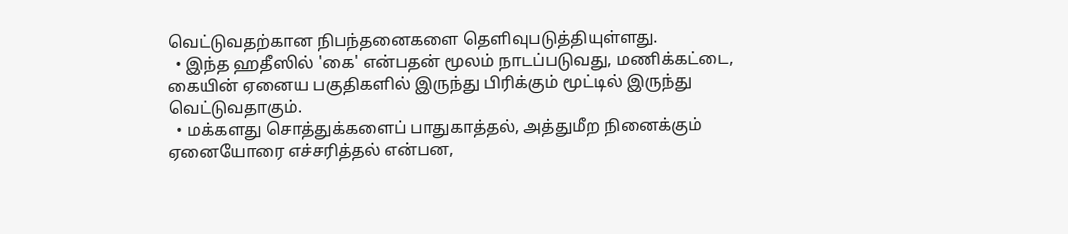வெட்டுவதற்கான நிபந்தனைகளை தெளிவுபடுத்தியுள்ளது.
  • இந்த ஹதீஸில் 'கை' என்பதன் மூலம் நாடப்படுவது, மணிக்கட்டை, கையின் ஏனைய பகுதிகளில் இருந்து பிரிக்கும் மூட்டில் இருந்து வெட்டுவதாகும்.
  • மக்களது சொத்துக்களைப் பாதுகாத்தல், அத்துமீற நினைக்கும் ஏனையோரை எச்சரித்தல் என்பன,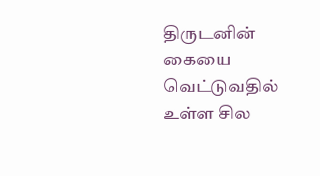திருடனின் கையை வெட்டுவதில் உள்ள சில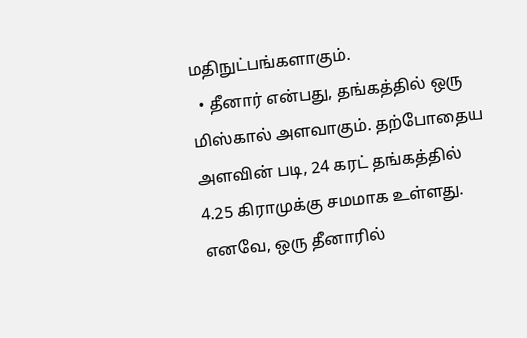மதிநுட்பங்களாகும்.
  • தீனார் என்பது, தங்கத்தில் ஒரு மிஸ்கால் அளவாகும். தற்போதைய அளவின் படி, 24 கரட் தங்கத்தில் 4.25 கிராமுக்கு சமமாக உள்ளது. எனவே, ஒரு தீனாரில்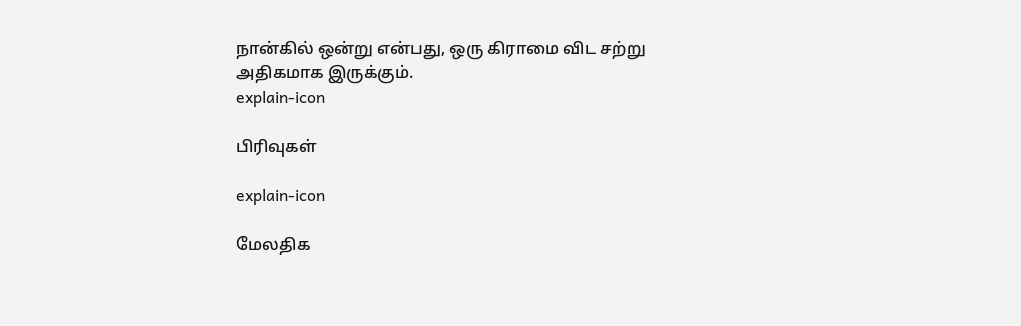நான்கில் ஒன்று என்பது, ஒரு கிராமை விட சற்று அதிகமாக இருக்கும்.
explain-icon

பிரிவுகள்

explain-icon

மேலதிக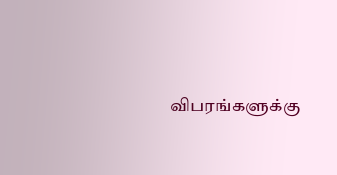விபரங்களுக்கு